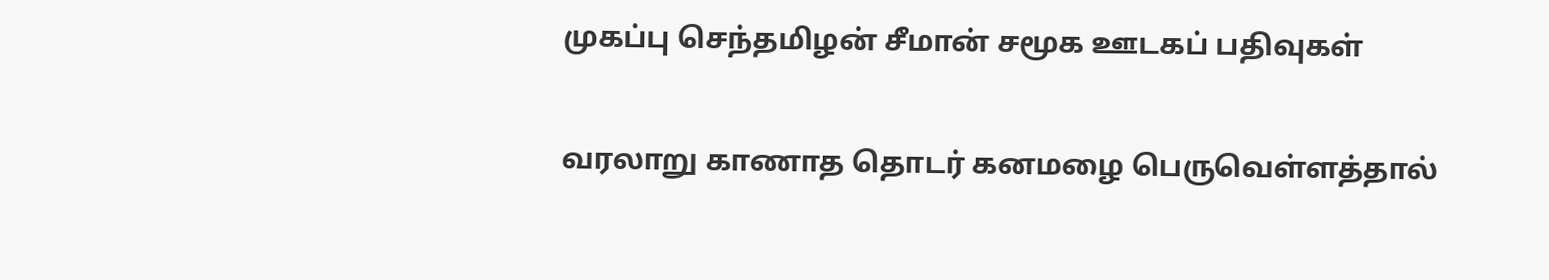முகப்பு செந்தமிழன் சீமான் சமூக ஊடகப் பதிவுகள்

வரலாறு காணாத தொடர் கனமழை பெருவெள்ளத்தால்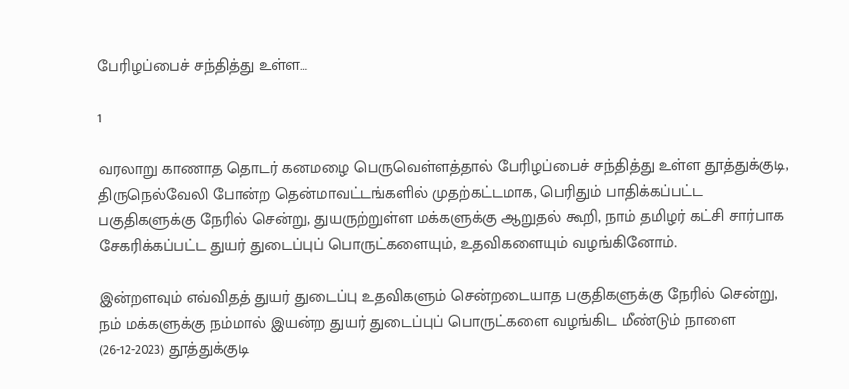பேரிழப்பைச் சந்தித்து உள்ள…

1

வரலாறு காணாத தொடர் கனமழை பெருவெள்ளத்தால் பேரிழப்பைச் சந்தித்து உள்ள தூத்துக்குடி, திருநெல்வேலி போன்ற தென்மாவட்டங்களில் முதற்கட்டமாக, பெரிதும் பாதிக்கப்பட்ட பகுதிகளுக்கு நேரில் சென்று, துயருற்றுள்ள மக்களுக்கு ஆறுதல் கூறி, நாம் தமிழர் கட்சி சார்பாக சேகரிக்கப்பட்ட துயர் துடைப்புப் பொருட்களையும், உதவிகளையும் வழங்கினோம்.

இன்றளவும் எவ்விதத் துயர் துடைப்பு உதவிகளும் சென்றடையாத பகுதிகளுக்கு நேரில் சென்று, நம் மக்களுக்கு நம்மால் இயன்ற துயர் துடைப்புப் பொருட்களை வழங்கிட மீண்டும் நாளை (26-12-2023) தூத்துக்குடி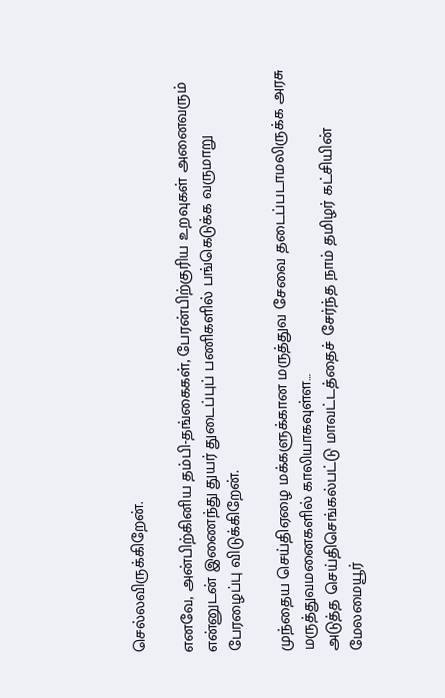செல்லவிருக்கிறேன்.

எனவே, அன்பிற்கினிய தம்பி-தங்கைகள், பேரன்பிற்குரிய உறவுகள் அனைவரும் என்னுடன் இணைந்து துயர் துடைப்புப் பணிகளில் பங்கெடுக்க வருமாறு பேரழைப்பு விடுக்கிறேன்.

முந்தைய செய்திஏழை மக்களுக்கான மருத்துவ சேவை தடைப்படாமலிருக்க அரசு மருத்துவமனைகளில் காலியாகவுள்ள…
அடுத்த செய்திசெங்கல்பட்டு மாவட்டத்தைச் சேர்ந்த நாம் தமிழர் கட்சியின் மேலமையூர்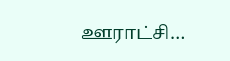ஊராட்சி…